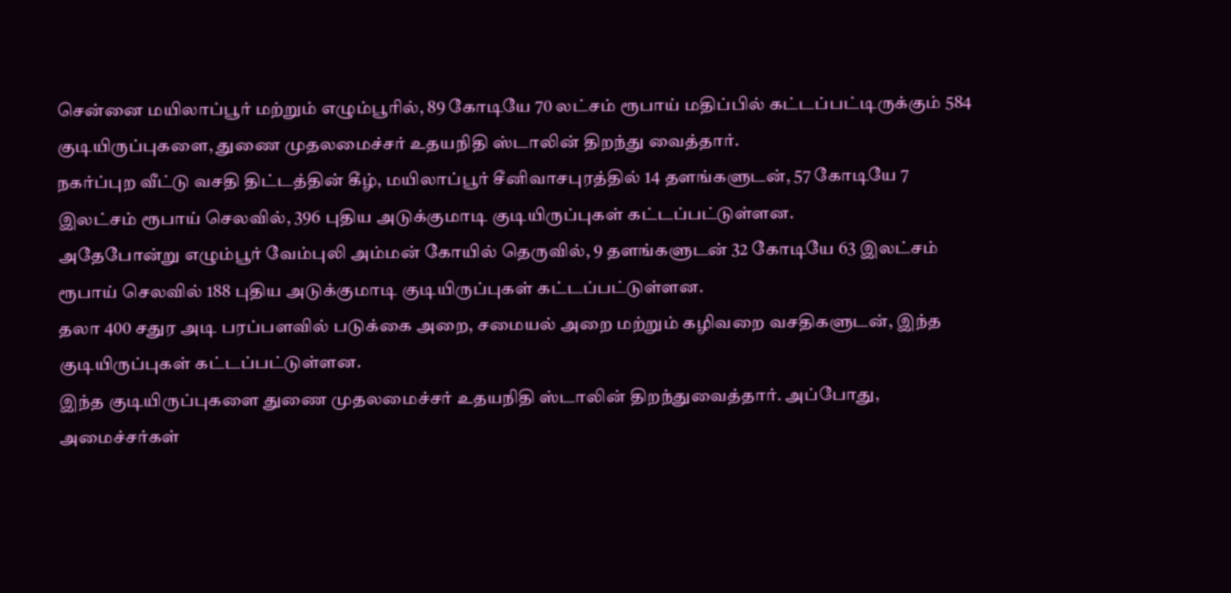சென்னை மயிலாப்பூர் மற்றும் எழும்பூரில், 89 கோடியே 70 லட்சம் ரூபாய் மதிப்பில் கட்டப்பட்டிருக்கும் 584 குடியிருப்புகளை, துணை முதலமைச்சர் உதயநிதி ஸ்டாலின் திறந்து வைத்தார்.
நகர்ப்புற வீட்டு வசதி திட்டத்தின் கீழ், மயிலாப்பூர் சீனிவாசபுரத்தில் 14 தளங்களுடன், 57 கோடியே 7 இலட்சம் ரூபாய் செலவில், 396 புதிய அடுக்குமாடி குடியிருப்புகள் கட்டப்பட்டுள்ளன.
அதேபோன்று எழும்பூர் வேம்புலி அம்மன் கோயில் தெருவில், 9 தளங்களுடன் 32 கோடியே 63 இலட்சம் ரூபாய் செலவில் 188 புதிய அடுக்குமாடி குடியிருப்புகள் கட்டப்பட்டுள்ளன.
தலா 400 சதுர அடி பரப்பளவில் படுக்கை அறை, சமையல் அறை மற்றும் கழிவறை வசதிகளுடன், இந்த குடியிருப்புகள் கட்டப்பட்டுள்ளன.
இந்த குடியிருப்புகளை துணை முதலமைச்சர் உதயநிதி ஸ்டாலின் திறந்துவைத்தார். அப்போது, அமைச்சர்கள்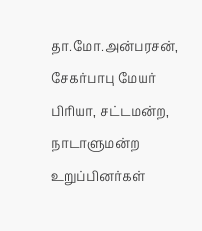தா.மோ.அன்பரசன், சேகர்பாபு மேயர் பிரியா, சட்டமன்ற, நாடாளுமன்ற உறுப்பினர்கள்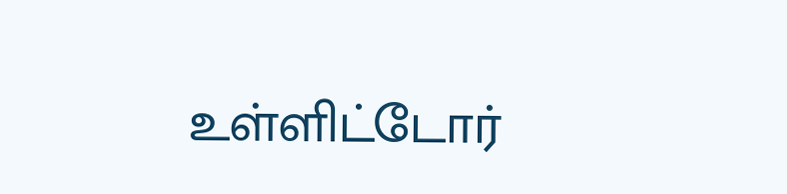உள்ளிட்டோர்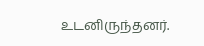உடனிருந்தனர்.